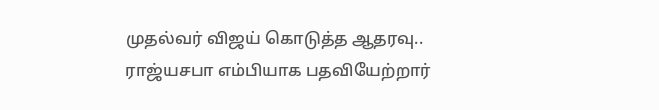முதல்வர் விஜய் கொடுத்த ஆதரவு.. ராஜ்யசபா எம்பியாக பதவியேற்றார்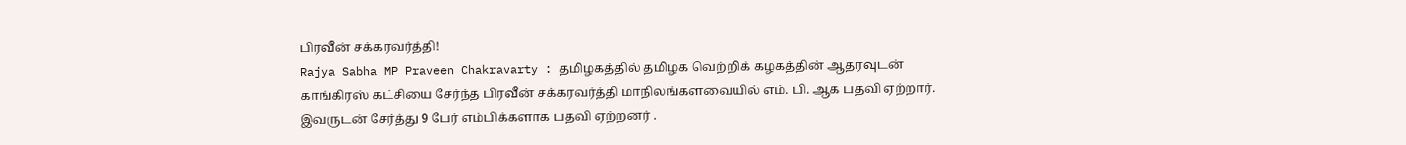பிரவீன் சக்கரவர்த்தி!
Rajya Sabha MP Praveen Chakravarty : தமிழகத்தில் தமிழக வெற்றிக் கழகத்தின் ஆதரவுடன் காங்கிரஸ் கட்சியை சேர்ந்த பிரவீன் சக்கரவர்த்தி மாநிலங்களவையில் எம். பி. ஆக பதவி ஏற்றார். இவருடன் சேர்த்து 9 பேர் எம்பிக்களாக பதவி ஏற்றனர் .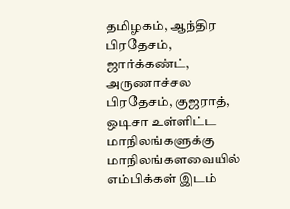தமிழகம், ஆந்திர பிரதேசம், ஜார்க்கண்ட், அருணாச்சல பிரதேசம், குஜராத், ஒடிசா உள்ளிட்ட மாநிலங்களுக்கு மாநிலங்களவையில் எம்பிக்கள் இடம்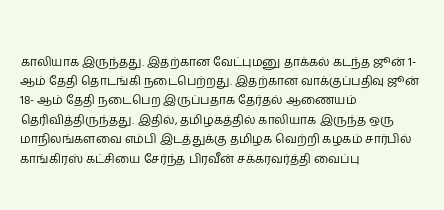காலியாக இருந்தது. இதற்கான வேட்புமனு தாக்கல் கடந்த ஜூன் 1- ஆம் தேதி தொடங்கி நடைபெற்றது. இதற்கான வாக்குப்பதிவு ஜூன் 18- ஆம் தேதி நடைபெற இருப்பதாக தேர்தல் ஆணையம் தெரிவித்திருந்தது. இதில், தமிழகத்தில் காலியாக இருந்த ஒரு மாநிலங்களவை எம்பி இடத்துக்கு தமிழக வெற்றி கழகம் சார்பில் காங்கிரஸ் கட்சியை சேர்ந்த பிரவீன் சக்கரவர்த்தி வைப்பு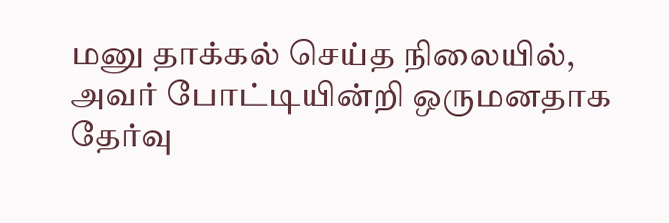மனு தாக்கல் செய்த நிலையில், அவர் போட்டியின்றி ஒருமனதாக தேர்வு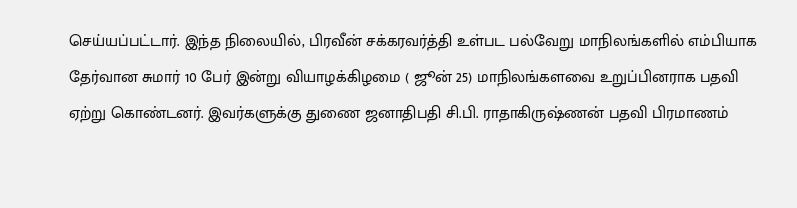செய்யப்பட்டார். இந்த நிலையில், பிரவீன் சக்கரவர்த்தி உள்பட பல்வேறு மாநிலங்களில் எம்பியாக தேர்வான சுமார் 10 பேர் இன்று வியாழக்கிழமை ( ஜூன் 25) மாநிலங்களவை உறுப்பினராக பதவி ஏற்று கொண்டனர். இவர்களுக்கு துணை ஜனாதிபதி சி.பி. ராதாகிருஷ்ணன் பதவி பிரமாணம்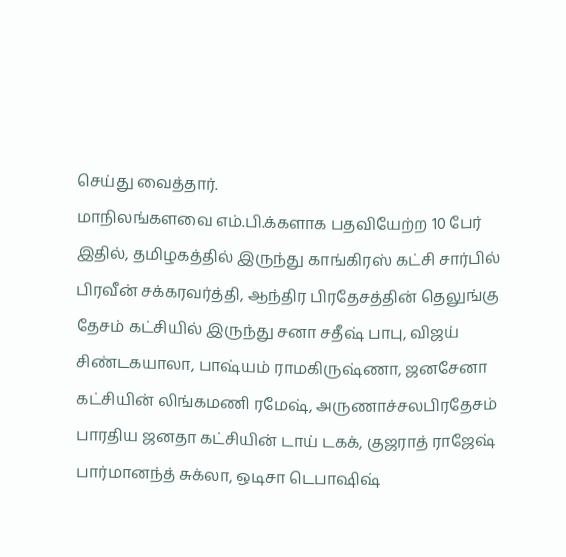செய்து வைத்தார்.
மாநிலங்களவை எம்.பி.க்களாக பதவியேற்ற 10 பேர்
இதில், தமிழகத்தில் இருந்து காங்கிரஸ் கட்சி சார்பில் பிரவீன் சக்கரவர்த்தி, ஆந்திர பிரதேசத்தின் தெலுங்கு தேசம் கட்சியில் இருந்து சனா சதீஷ் பாபு, விஜய் சிண்டகயாலா, பாஷ்யம் ராமகிருஷ்ணா, ஜனசேனா கட்சியின் லிங்கமணி ரமேஷ், அருணாச்சலபிரதேசம் பாரதிய ஜனதா கட்சியின் டாய் டகக், குஜராத் ராஜேஷ் பார்மானந்த் சுக்லா, ஒடிசா டெபாஷிஷ்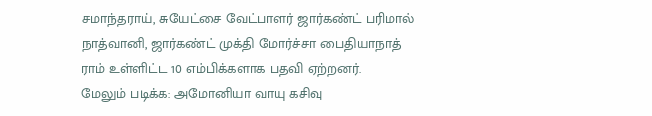சமாந்தராய், சுயேட்சை வேட்பாளர் ஜார்கண்ட் பரிமால் நாத்வானி, ஜார்கண்ட் முக்தி மோர்ச்சா பைதியாநாத் ராம் உள்ளிட்ட 10 எம்பிக்களாக பதவி ஏற்றனர்.
மேலும் படிக்க: அமோனியா வாயு கசிவு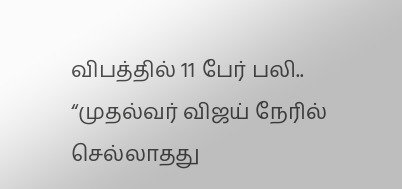விபத்தில் 11 பேர் பலி.. “முதல்வர் விஜய் நேரில் செல்லாதது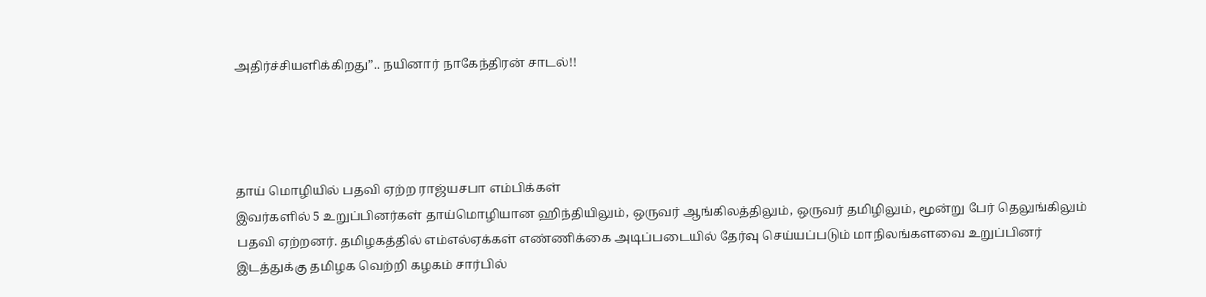அதிர்ச்சியளிக்கிறது”.. நயினார் நாகேந்திரன் சாடல்!!




தாய் மொழியில் பதவி ஏற்ற ராஜ்யசபா எம்பிக்கள்
இவர்களில் 5 உறுப்பினர்கள் தாய்மொழியான ஹிந்தியிலும், ஒருவர் ஆங்கிலத்திலும், ஒருவர் தமிழிலும், மூன்று பேர் தெலுங்கிலும் பதவி ஏற்றனர். தமிழகத்தில் எம்எல்ஏக்கள் எண்ணிக்கை அடிப்படையில் தேர்வு செய்யப்படும் மாநிலங்களவை உறுப்பினர் இடத்துக்கு தமிழக வெற்றி கழகம் சார்பில்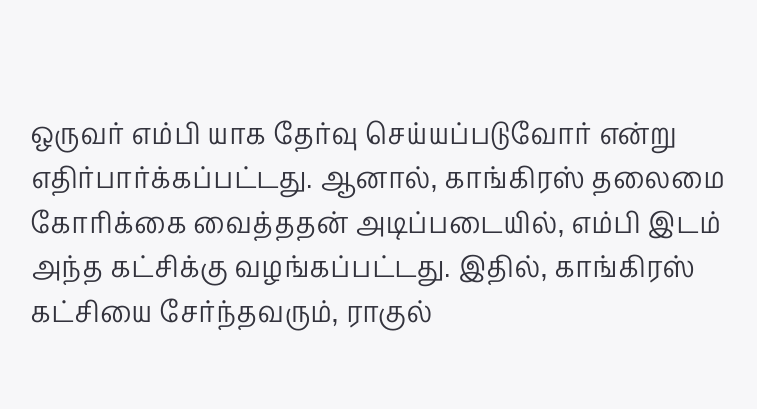ஒருவர் எம்பி யாக தேர்வு செய்யப்படுவோர் என்று எதிர்பார்க்கப்பட்டது. ஆனால், காங்கிரஸ் தலைமை கோரிக்கை வைத்ததன் அடிப்படையில், எம்பி இடம் அந்த கட்சிக்கு வழங்கப்பட்டது. இதில், காங்கிரஸ் கட்சியை சேர்ந்தவரும், ராகுல்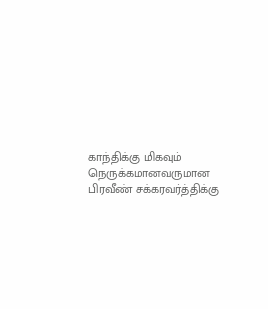காந்திக்கு மிகவும் நெருக்கமானவருமான பிரவீண் சக்கரவர்த்திக்கு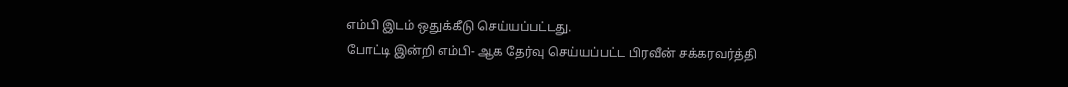எம்பி இடம் ஒதுக்கீடு செய்யப்பட்டது.
போட்டி இன்றி எம்பி- ஆக தேர்வு செய்யப்பட்ட பிரவீன் சக்கரவர்த்தி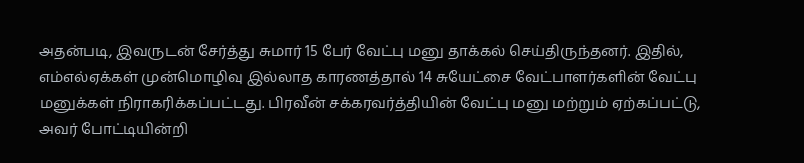அதன்படி, இவருடன் சேர்த்து சுமார் 15 பேர் வேட்பு மனு தாக்கல் செய்திருந்தனர். இதில், எம்எல்ஏக்கள் முன்மொழிவு இல்லாத காரணத்தால் 14 சுயேட்சை வேட்பாளர்களின் வேட்பு மனுக்கள் நிராகரிக்கப்பட்டது. பிரவீன் சக்கரவர்த்தியின் வேட்பு மனு மற்றும் ஏற்கப்பட்டு, அவர் போட்டியின்றி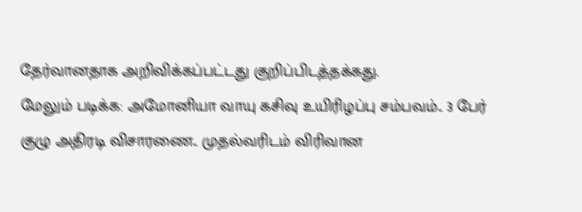தேர்வானதாக அறிவிக்கப்பட்டது குறிப்பிடத்தக்கது.
மேலும் படிக்க: அமோனியா வாயு கசிவு உயிரிழப்பு சம்பவம்.. 3 பேர் குழு அதிரடி விசாரணை.. முதல்வரிடம் விரிவான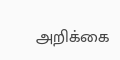அறிக்கை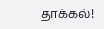தாக்கல்!